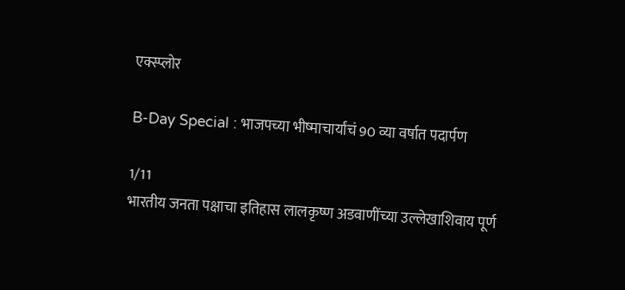एक्स्प्लोर

B-Day Special : भाजपच्या भीष्माचार्यांचं 90 व्या वर्षात पदार्पण

1/11
भारतीय जनता पक्षाचा इतिहास लालकृष्ण अडवाणींच्या उल्लेखाशिवाय पूर्ण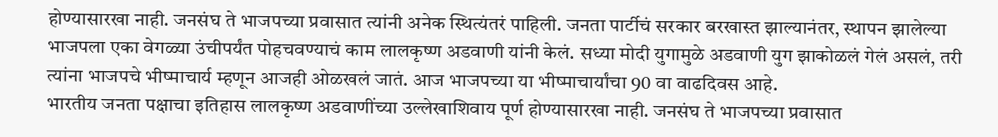होण्यासारखा नाही. जनसंघ ते भाजपच्या प्रवासात त्यांनी अनेक स्थित्यंतरं पाहिली. जनता पार्टीचं सरकार बरखास्त झाल्यानंतर, स्थापन झालेल्या भाजपला एका वेगळ्या उंचीपर्यंत पोहचवण्याचं काम लालकृष्ण अडवाणी यांनी केलं. सध्या मोदी युगामुळे अडवाणी युग झाकोळलं गेलं असलं, तरी त्यांना भाजपचे भीष्माचार्य म्हणून आजही ओळखलं जातं. आज भाजपच्या या भीष्माचार्यांचा 90 वा वाढदिवस आहे.
भारतीय जनता पक्षाचा इतिहास लालकृष्ण अडवाणींच्या उल्लेखाशिवाय पूर्ण होण्यासारखा नाही. जनसंघ ते भाजपच्या प्रवासात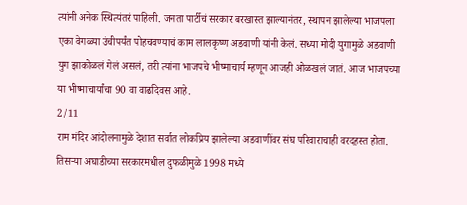त्यांनी अनेक स्थित्यंतरं पाहिली. जनता पार्टीचं सरकार बरखास्त झाल्यानंतर, स्थापन झालेल्या भाजपला एका वेगळ्या उंचीपर्यंत पोहचवण्याचं काम लालकृष्ण अडवाणी यांनी केलं. सध्या मोदी युगामुळे अडवाणी युग झाकोळलं गेलं असलं, तरी त्यांना भाजपचे भीष्माचार्य म्हणून आजही ओळखलं जातं. आज भाजपच्या या भीष्माचार्यांचा 90 वा वाढदिवस आहे.
2/11
राम मंदिर आंदोलनामुळे देशात सर्वात लोकप्रिय झालेल्या अडवाणींवर संघ परिवाराचाही वरदहस्त होता. तिसऱ्या अघाडीच्या सरकारमधील दुफळीमुळे 1998 मध्ये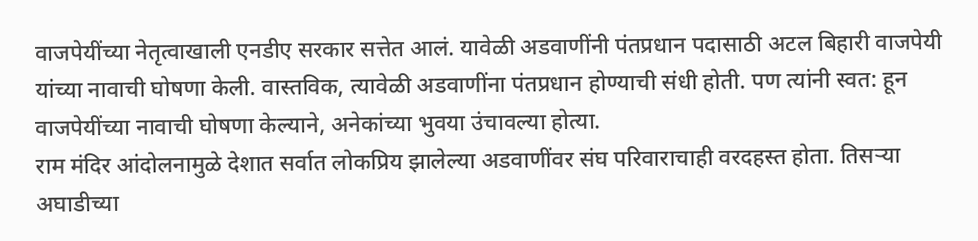वाजपेयींच्या नेतृत्वाखाली एनडीए सरकार सत्तेत आलं. यावेळी अडवाणींनी पंतप्रधान पदासाठी अटल बिहारी वाजपेयी यांच्या नावाची घोषणा केली. वास्तविक, त्यावेळी अडवाणींना पंतप्रधान होण्याची संधी होती. पण त्यांनी स्वत: हून वाजपेयींच्या नावाची घोषणा केल्याने, अनेकांच्या भुवया उंचावल्या होत्या.
राम मंदिर आंदोलनामुळे देशात सर्वात लोकप्रिय झालेल्या अडवाणींवर संघ परिवाराचाही वरदहस्त होता. तिसऱ्या अघाडीच्या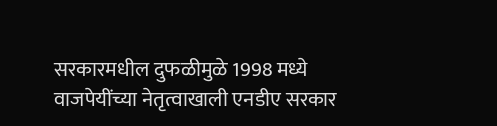सरकारमधील दुफळीमुळे 1998 मध्ये वाजपेयींच्या नेतृत्वाखाली एनडीए सरकार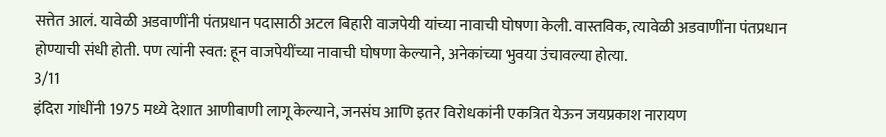सत्तेत आलं. यावेळी अडवाणींनी पंतप्रधान पदासाठी अटल बिहारी वाजपेयी यांच्या नावाची घोषणा केली. वास्तविक, त्यावेळी अडवाणींना पंतप्रधान होण्याची संधी होती. पण त्यांनी स्वत: हून वाजपेयींच्या नावाची घोषणा केल्याने, अनेकांच्या भुवया उंचावल्या होत्या.
3/11
इंदिरा गांधींनी 1975 मध्ये देशात आणीबाणी लागू केल्याने, जनसंघ आणि इतर विरोधकांनी एकत्रित येऊन जयप्रकाश नारायण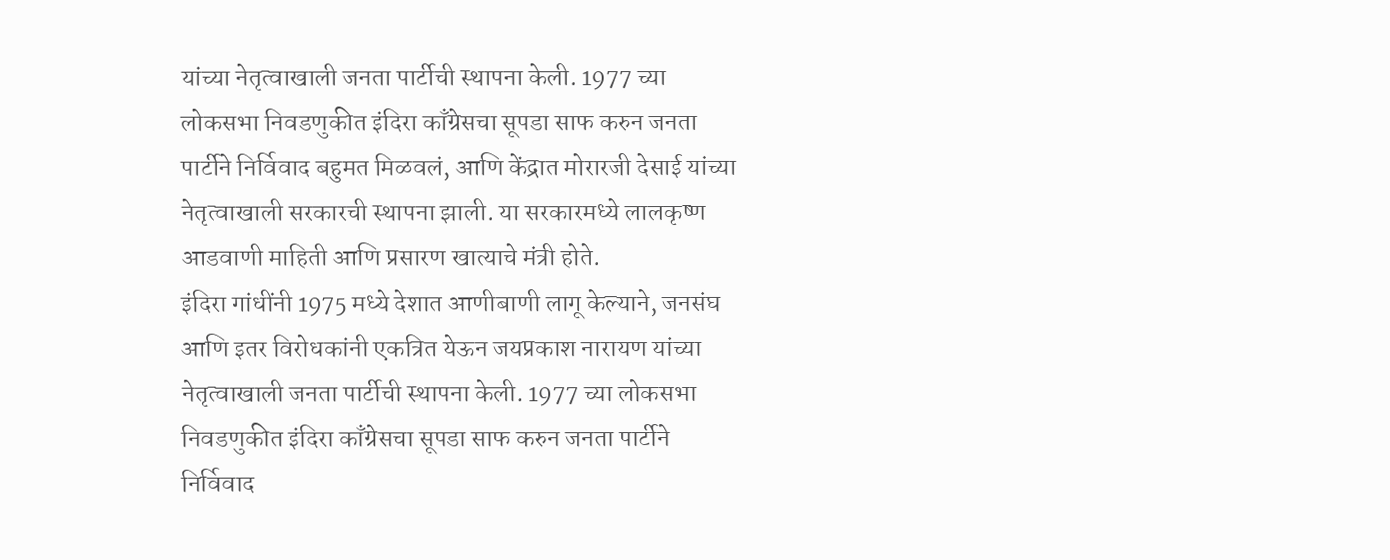यांच्या नेतृत्वाखाली जनता पार्टीची स्थापना केली. 1977 च्या लोकसभा निवडणुकीत इंदिरा काँग्रेसचा सूपडा साफ करुन जनता पार्टीने निर्विवाद बहुमत मिळवलं, आणि केंद्रात मोरारजी देसाई यांच्या नेतृत्वाखाली सरकारची स्थापना झाली. या सरकारमध्ये लालकृष्ण आडवाणी माहिती आणि प्रसारण खात्याचे मंत्री होते.
इंदिरा गांधींनी 1975 मध्ये देशात आणीबाणी लागू केल्याने, जनसंघ आणि इतर विरोधकांनी एकत्रित येऊन जयप्रकाश नारायण यांच्या नेतृत्वाखाली जनता पार्टीची स्थापना केली. 1977 च्या लोकसभा निवडणुकीत इंदिरा काँग्रेसचा सूपडा साफ करुन जनता पार्टीने निर्विवाद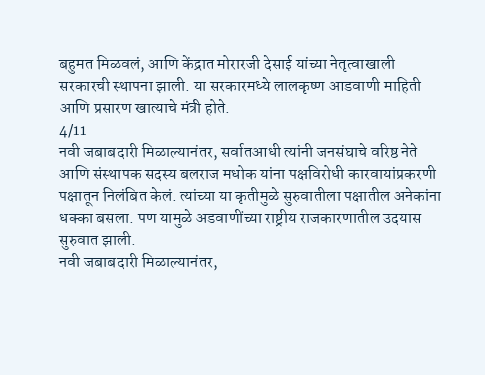बहुमत मिळवलं, आणि केंद्रात मोरारजी देसाई यांच्या नेतृत्वाखाली सरकारची स्थापना झाली. या सरकारमध्ये लालकृष्ण आडवाणी माहिती आणि प्रसारण खात्याचे मंत्री होते.
4/11
नवी जबाबदारी मिळाल्यानंतर, सर्वातआधी त्यांनी जनसंघाचे वरिष्ठ नेते आणि संस्थापक सदस्य बलराज मधोक यांना पक्षविरोधी कारवायांप्रकरणी पक्षातून निलंबित केलं. त्यांच्या या कृतीमुळे सुरुवातीला पक्षातील अनेकांना धक्का बसला. पण यामुळे अडवाणींच्या राष्ट्रीय राजकारणातील उदयास सुरुवात झाली.
नवी जबाबदारी मिळाल्यानंतर,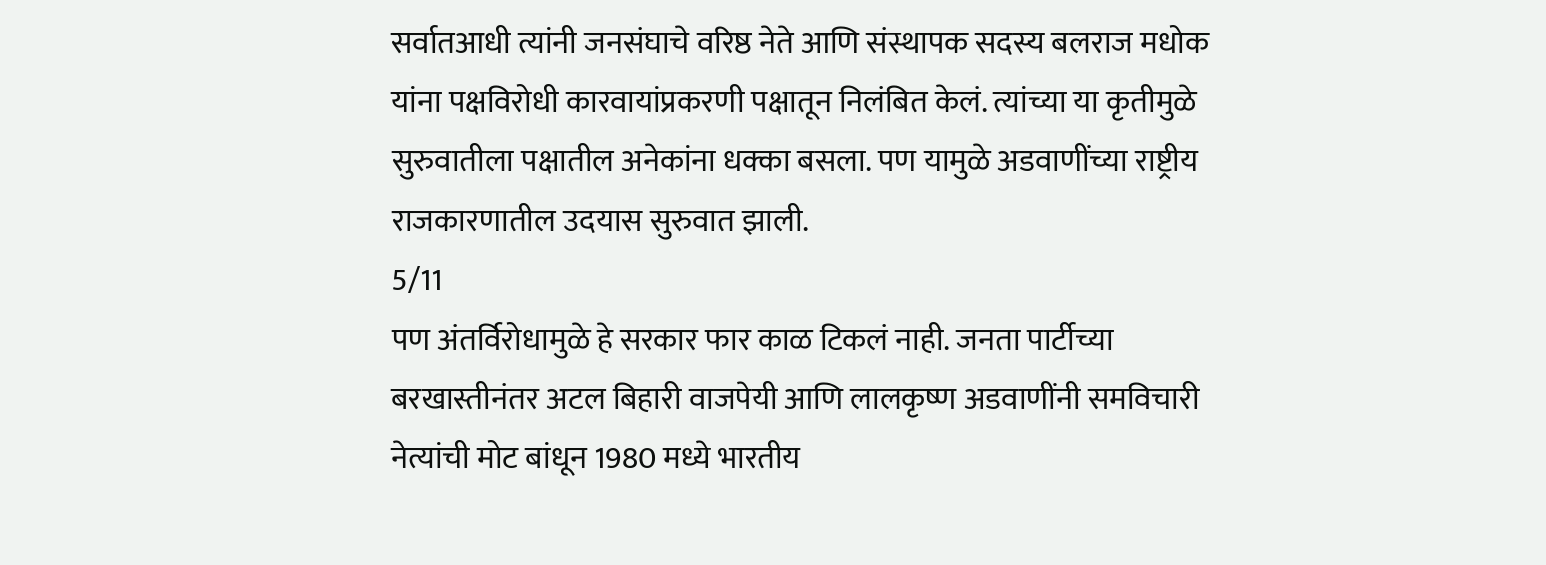सर्वातआधी त्यांनी जनसंघाचे वरिष्ठ नेते आणि संस्थापक सदस्य बलराज मधोक यांना पक्षविरोधी कारवायांप्रकरणी पक्षातून निलंबित केलं. त्यांच्या या कृतीमुळे सुरुवातीला पक्षातील अनेकांना धक्का बसला. पण यामुळे अडवाणींच्या राष्ट्रीय राजकारणातील उदयास सुरुवात झाली.
5/11
पण अंतर्विरोधामुळे हे सरकार फार काळ टिकलं नाही. जनता पार्टीच्या बरखास्तीनंतर अटल बिहारी वाजपेयी आणि लालकृष्ण अडवाणींनी समविचारी नेत्यांची मोट बांधून 1980 मध्ये भारतीय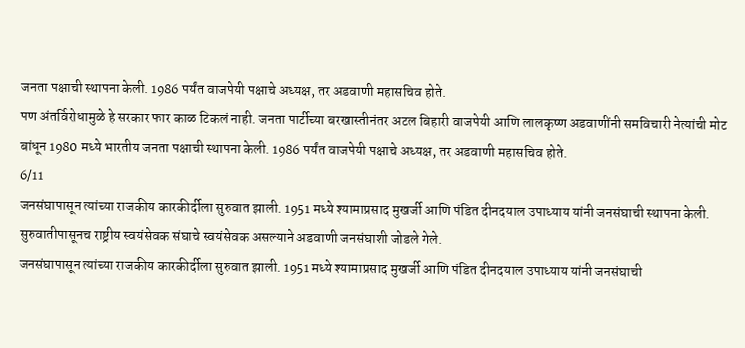जनता पक्षाची स्थापना केली. 1986 पर्यंत वाजपेयी पक्षाचे अध्यक्ष, तर अडवाणी महासचिव होते.
पण अंतर्विरोधामुळे हे सरकार फार काळ टिकलं नाही. जनता पार्टीच्या बरखास्तीनंतर अटल बिहारी वाजपेयी आणि लालकृष्ण अडवाणींनी समविचारी नेत्यांची मोट बांधून 1980 मध्ये भारतीय जनता पक्षाची स्थापना केली. 1986 पर्यंत वाजपेयी पक्षाचे अध्यक्ष, तर अडवाणी महासचिव होते.
6/11
जनसंघापासून त्यांच्या राजकीय कारकीर्दीला सुरुवात झाली. 1951 मध्ये श्यामाप्रसाद मुखर्जी आणि पंडित दीनदयाल उपाध्याय यांनी जनसंघाची स्थापना केली. सुरुवातीपासूनच राष्ट्रीय स्वयंसेवक संघाचे स्वयंसेवक असल्याने अडवाणी जनसंघाशी जोडले गेले.
जनसंघापासून त्यांच्या राजकीय कारकीर्दीला सुरुवात झाली. 1951 मध्ये श्यामाप्रसाद मुखर्जी आणि पंडित दीनदयाल उपाध्याय यांनी जनसंघाची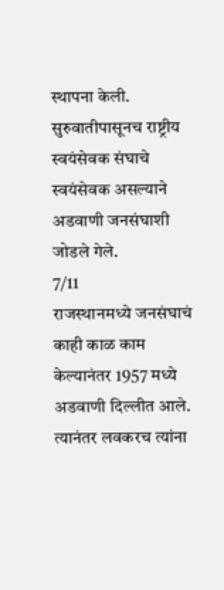स्थापना केली. सुरुवातीपासूनच राष्ट्रीय स्वयंसेवक संघाचे स्वयंसेवक असल्याने अडवाणी जनसंघाशी जोडले गेले.
7/11
राजस्थानमध्ये जनसंघाचं काही काळ काम केल्यानंतर 1957 मध्ये अडवाणी दिल्लीत आले. त्यानंतर लवकरच त्यांना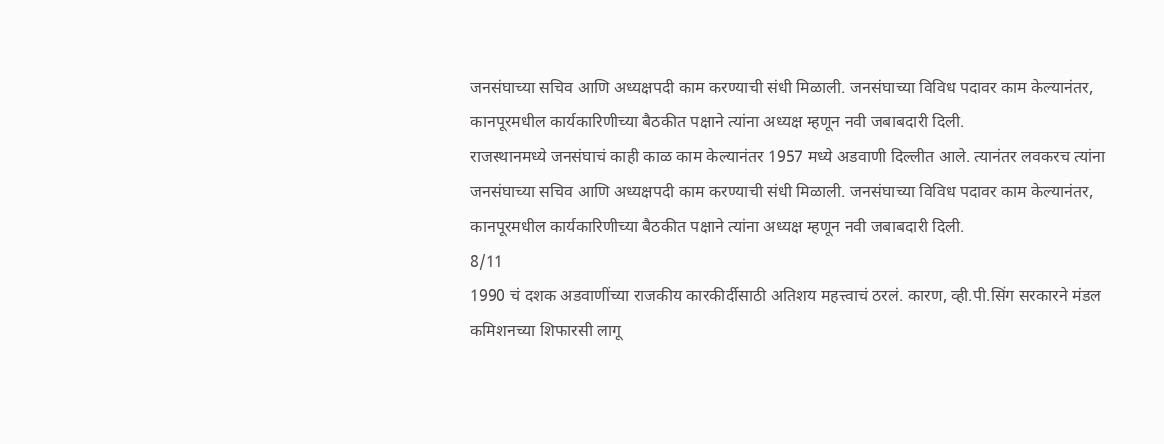जनसंघाच्या सचिव आणि अध्यक्षपदी काम करण्याची संधी मिळाली. जनसंघाच्या विविध पदावर काम केल्यानंतर, कानपूरमधील कार्यकारिणीच्या बैठकीत पक्षाने त्यांना अध्यक्ष म्हणून नवी जबाबदारी दिली.
राजस्थानमध्ये जनसंघाचं काही काळ काम केल्यानंतर 1957 मध्ये अडवाणी दिल्लीत आले. त्यानंतर लवकरच त्यांना जनसंघाच्या सचिव आणि अध्यक्षपदी काम करण्याची संधी मिळाली. जनसंघाच्या विविध पदावर काम केल्यानंतर, कानपूरमधील कार्यकारिणीच्या बैठकीत पक्षाने त्यांना अध्यक्ष म्हणून नवी जबाबदारी दिली.
8/11
1990 चं दशक अडवाणींच्या राजकीय कारकीर्दीसाठी अतिशय महत्त्वाचं ठरलं. कारण, व्ही.पी.सिंग सरकारने मंडल कमिशनच्या शिफारसी लागू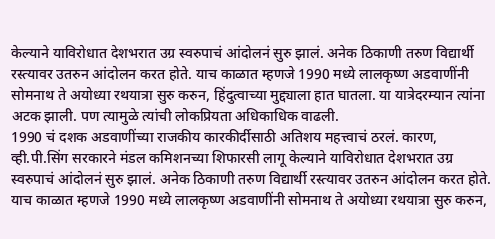केल्याने याविरोधात देशभरात उग्र स्वरुपाचं आंदोलनं सुरु झालं. अनेक ठिकाणी तरुण विद्यार्थी रस्त्यावर उतरुन आंदोलन करत होते. याच काळात म्हणजे 1990 मध्ये लालकृष्ण अडवाणींनी सोमनाथ ते अयोध्या रथयात्रा सुरु करुन, हिंदुत्वाच्या मुद्द्याला हात घातला. या यात्रेदरम्यान त्यांना अटक झाली. पण त्यामुळे त्यांची लोकप्रियता अधिकाधिक वाढली.
1990 चं दशक अडवाणींच्या राजकीय कारकीर्दीसाठी अतिशय महत्त्वाचं ठरलं. कारण, व्ही.पी.सिंग सरकारने मंडल कमिशनच्या शिफारसी लागू केल्याने याविरोधात देशभरात उग्र स्वरुपाचं आंदोलनं सुरु झालं. अनेक ठिकाणी तरुण विद्यार्थी रस्त्यावर उतरुन आंदोलन करत होते. याच काळात म्हणजे 1990 मध्ये लालकृष्ण अडवाणींनी सोमनाथ ते अयोध्या रथयात्रा सुरु करुन,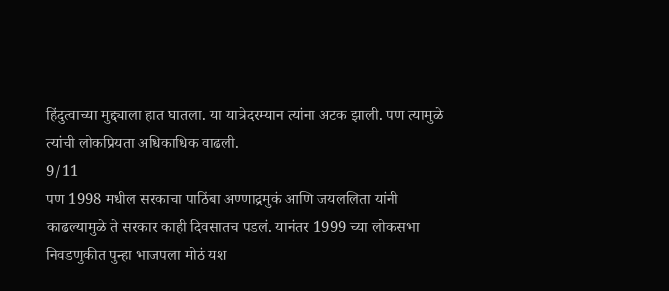हिंदुत्वाच्या मुद्द्याला हात घातला. या यात्रेदरम्यान त्यांना अटक झाली. पण त्यामुळे त्यांची लोकप्रियता अधिकाधिक वाढली.
9/11
पण 1998 मधील सरकाचा पाठिंबा अण्णाद्रमुकं आणि जयललिता यांनी काढल्यामुळे ते सरकार काही दिवसातच पडलं. यानंतर 1999 च्या लोकसभा निवडणुकीत पुन्हा भाजपला मोठं यश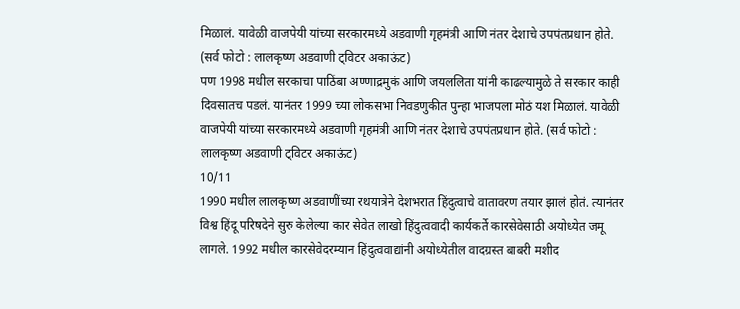मिळालं. यावेळी वाजपेयी यांच्या सरकारमध्ये अडवाणी गृहमंत्री आणि नंतर देशाचे उपपंतप्रधान होते. (सर्व फोटो : लालकृष्ण अडवाणी ट्विटर अकाऊंट)
पण 1998 मधील सरकाचा पाठिंबा अण्णाद्रमुकं आणि जयललिता यांनी काढल्यामुळे ते सरकार काही दिवसातच पडलं. यानंतर 1999 च्या लोकसभा निवडणुकीत पुन्हा भाजपला मोठं यश मिळालं. यावेळी वाजपेयी यांच्या सरकारमध्ये अडवाणी गृहमंत्री आणि नंतर देशाचे उपपंतप्रधान होते. (सर्व फोटो : लालकृष्ण अडवाणी ट्विटर अकाऊंट)
10/11
1990 मधील लालकृष्ण अडवाणींच्या रथयात्रेने देशभरात हिंदुत्वाचे वातावरण तयार झालं होतं. त्यानंतर विश्व हिंदू परिषदेने सुरु केलेल्या कार सेवेत लाखो हिंदुत्ववादी कार्यकर्ते कारसेवेसाठी अयोध्येत जमू लागले. 1992 मधील कारसेवेदरम्यान हिंदुत्ववाद्यांनी अयोध्येतील वादग्रस्त बाबरी मशीद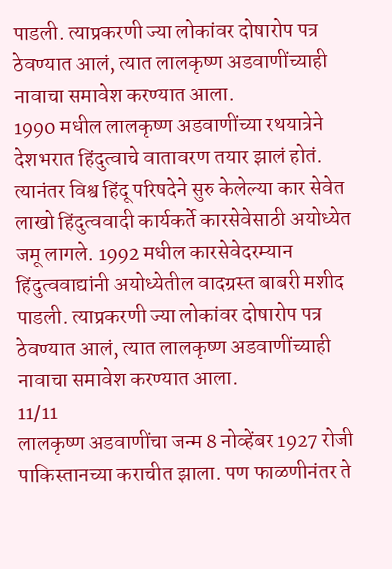पाडली. त्याप्रकरणी ज्या लोकांवर दोषारोप पत्र ठेवण्यात आलं, त्यात लालकृष्ण अडवाणींच्याही नावाचा समावेश करण्यात आला.
1990 मधील लालकृष्ण अडवाणींच्या रथयात्रेने देशभरात हिंदुत्वाचे वातावरण तयार झालं होतं. त्यानंतर विश्व हिंदू परिषदेने सुरु केलेल्या कार सेवेत लाखो हिंदुत्ववादी कार्यकर्ते कारसेवेसाठी अयोध्येत जमू लागले. 1992 मधील कारसेवेदरम्यान हिंदुत्ववाद्यांनी अयोध्येतील वादग्रस्त बाबरी मशीद पाडली. त्याप्रकरणी ज्या लोकांवर दोषारोप पत्र ठेवण्यात आलं, त्यात लालकृष्ण अडवाणींच्याही नावाचा समावेश करण्यात आला.
11/11
लालकृष्ण अडवाणींचा जन्म 8 नोव्हेंबर 1927 रोजी पाकिस्तानच्या कराचीत झाला. पण फाळणीनंतर ते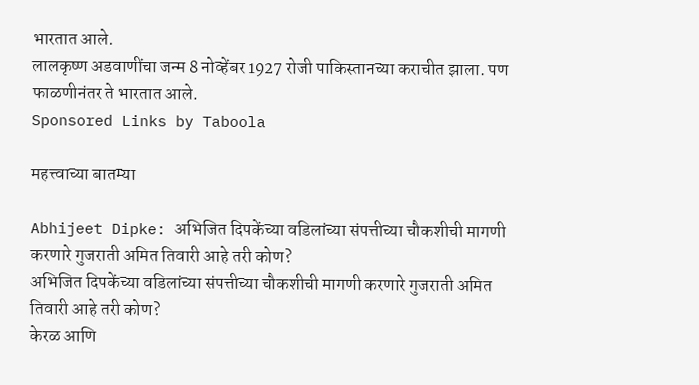भारतात आले.
लालकृष्ण अडवाणींचा जन्म 8 नोव्हेंबर 1927 रोजी पाकिस्तानच्या कराचीत झाला. पण फाळणीनंतर ते भारतात आले.
Sponsored Links by Taboola

महत्त्वाच्या बातम्या

Abhijeet Dipke: अभिजित दिपकेंच्या वडिलांच्या संपत्तीच्या चौकशीची मागणी करणारे गुजराती अमित तिवारी आहे तरी कोण?
अभिजित दिपकेंच्या वडिलांच्या संपत्तीच्या चौकशीची मागणी करणारे गुजराती अमित तिवारी आहे तरी कोण?
केरळ आणि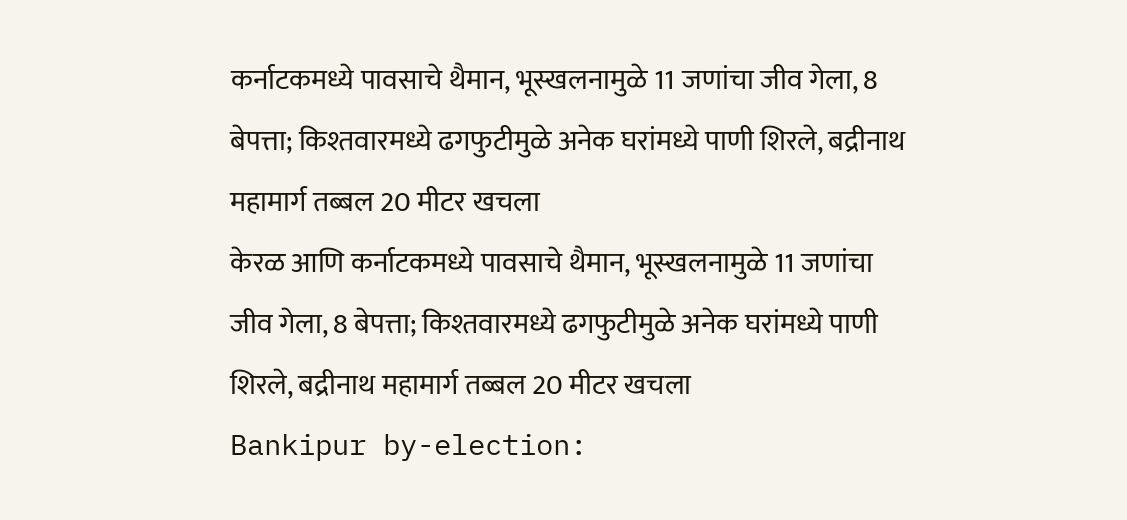कर्नाटकमध्ये पावसाचे थैमान, भूस्खलनामुळे 11 जणांचा जीव गेला, 8 बेपत्ता; किश्तवारमध्ये ढगफुटीमुळे अनेक घरांमध्ये पाणी शिरले, बद्रीनाथ महामार्ग तब्बल 20 मीटर खचला
केरळ आणि कर्नाटकमध्ये पावसाचे थैमान, भूस्खलनामुळे 11 जणांचा जीव गेला, 8 बेपत्ता; किश्तवारमध्ये ढगफुटीमुळे अनेक घरांमध्ये पाणी शिरले, बद्रीनाथ महामार्ग तब्बल 20 मीटर खचला
Bankipur by-election: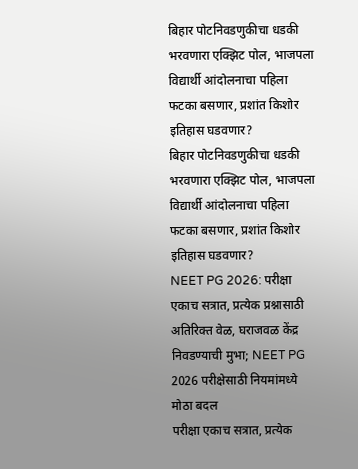बिहार पोटनिवडणुकीचा धडकी भरवणारा एक्झिट पोल, भाजपला विद्यार्थी आंदोलनाचा पहिला फटका बसणार, प्रशांत किशोर इतिहास घडवणार?
बिहार पोटनिवडणुकीचा धडकी भरवणारा एक्झिट पोल, भाजपला विद्यार्थी आंदोलनाचा पहिला फटका बसणार, प्रशांत किशोर इतिहास घडवणार?
NEET PG 2026: परीक्षा एकाच सत्रात, प्रत्येक प्रश्नासाठी अतिरिक्त वेळ, घराजवळ केंद्र निवडण्याची मुभा; NEET PG 2026 परीक्षेसाठी नियमांमध्ये मोठा बदल
परीक्षा एकाच सत्रात, प्रत्येक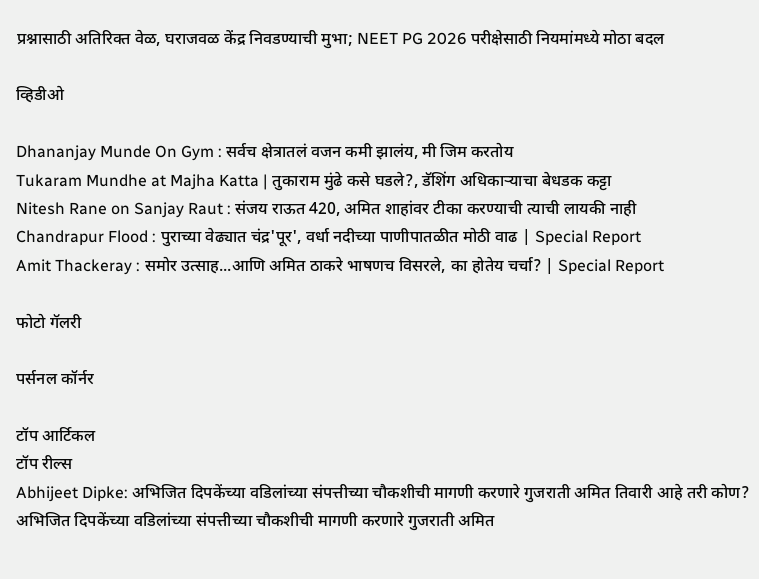प्रश्नासाठी अतिरिक्त वेळ, घराजवळ केंद्र निवडण्याची मुभा; NEET PG 2026 परीक्षेसाठी नियमांमध्ये मोठा बदल

व्हिडीओ

Dhananjay Munde On Gym : सर्वच क्षेत्रातलं वजन कमी झालंय, मी जिम करतोय
Tukaram Mundhe at Majha Katta | तुकाराम मुंढे कसे घडले?, डॅशिंग अधिकाऱ्याचा बेधडक कट्टा
Nitesh Rane on Sanjay Raut : संजय राऊत 420, अमित शाहांवर टीका करण्याची त्याची लायकी नाही
Chandrapur Flood : पुराच्या वेढ्यात चंद्र'पूर', वर्धा नदीच्या पाणीपातळीत मोठी वाढ | Special Report
Amit Thackeray : समोर उत्साह...आणि अमित ठाकरे भाषणच विसरले, का होतेय चर्चा? | Special Report

फोटो गॅलरी

पर्सनल कॉर्नर

टॉप आर्टिकल
टॉप रील्स
Abhijeet Dipke: अभिजित दिपकेंच्या वडिलांच्या संपत्तीच्या चौकशीची मागणी करणारे गुजराती अमित तिवारी आहे तरी कोण?
अभिजित दिपकेंच्या वडिलांच्या संपत्तीच्या चौकशीची मागणी करणारे गुजराती अमित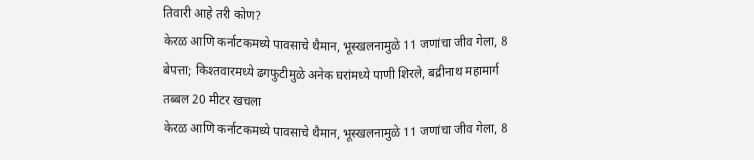तिवारी आहे तरी कोण?
केरळ आणि कर्नाटकमध्ये पावसाचे थैमान, भूस्खलनामुळे 11 जणांचा जीव गेला, 8 बेपत्ता; किश्तवारमध्ये ढगफुटीमुळे अनेक घरांमध्ये पाणी शिरले, बद्रीनाथ महामार्ग तब्बल 20 मीटर खचला
केरळ आणि कर्नाटकमध्ये पावसाचे थैमान, भूस्खलनामुळे 11 जणांचा जीव गेला, 8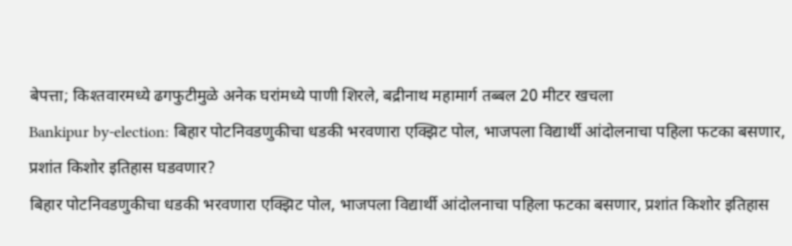बेपत्ता; किश्तवारमध्ये ढगफुटीमुळे अनेक घरांमध्ये पाणी शिरले, बद्रीनाथ महामार्ग तब्बल 20 मीटर खचला
Bankipur by-election: बिहार पोटनिवडणुकीचा धडकी भरवणारा एक्झिट पोल, भाजपला विद्यार्थी आंदोलनाचा पहिला फटका बसणार, प्रशांत किशोर इतिहास घडवणार?
बिहार पोटनिवडणुकीचा धडकी भरवणारा एक्झिट पोल, भाजपला विद्यार्थी आंदोलनाचा पहिला फटका बसणार, प्रशांत किशोर इतिहास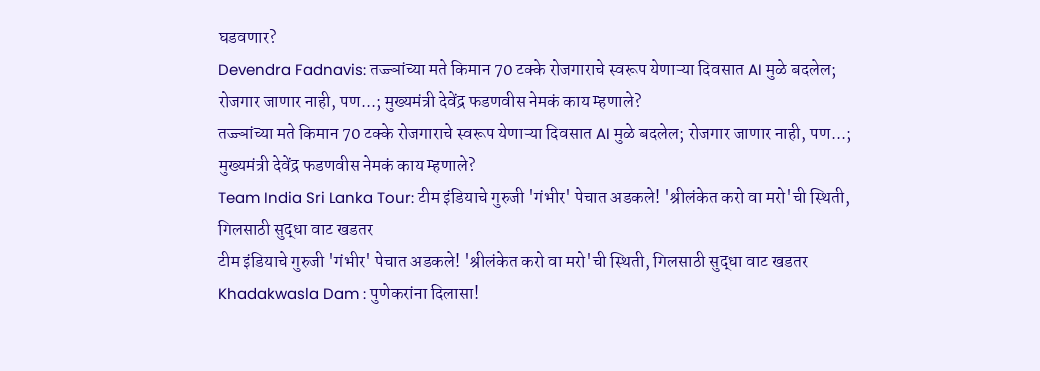घडवणार?
Devendra Fadnavis: तज्ज्ञांच्या मते किमान 70 टक्के रोजगाराचे स्वरूप येणाऱ्या दिवसात AI मुळे बदलेल; रोजगार जाणार नाही, पण...; मुख्यमंत्री देवेंद्र फडणवीस नेमकं काय म्हणाले?
तज्ज्ञांच्या मते किमान 70 टक्के रोजगाराचे स्वरूप येणाऱ्या दिवसात AI मुळे बदलेल; रोजगार जाणार नाही, पण...; मुख्यमंत्री देवेंद्र फडणवीस नेमकं काय म्हणाले?
Team India Sri Lanka Tour: टीम इंडियाचे गुरुजी 'गंभीर' पेचात अडकले! 'श्रीलंकेत करो वा मरो'ची स्थिती, गिलसाठी सुद्धा वाट खडतर
टीम इंडियाचे गुरुजी 'गंभीर' पेचात अडकले! 'श्रीलंकेत करो वा मरो'ची स्थिती, गिलसाठी सुद्धा वाट खडतर
Khadakwasla Dam : पुणेकरांना दिलासा!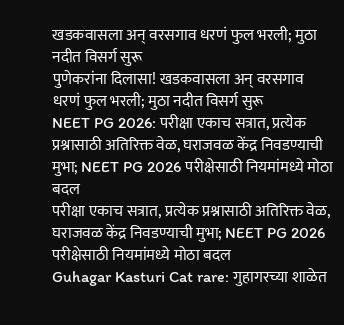खडकवासला अन् वरसगाव धरणं फुल भरली; मुठा नदीत विसर्ग सुरू
पुणेकरांना दिलासा! खडकवासला अन् वरसगाव धरणं फुल भरली; मुठा नदीत विसर्ग सुरू
NEET PG 2026: परीक्षा एकाच सत्रात, प्रत्येक प्रश्नासाठी अतिरिक्त वेळ, घराजवळ केंद्र निवडण्याची मुभा; NEET PG 2026 परीक्षेसाठी नियमांमध्ये मोठा बदल
परीक्षा एकाच सत्रात, प्रत्येक प्रश्नासाठी अतिरिक्त वेळ, घराजवळ केंद्र निवडण्याची मुभा; NEET PG 2026 परीक्षेसाठी नियमांमध्ये मोठा बदल
Guhagar Kasturi Cat rare: गुहागरच्या शाळेत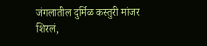जंगलातील दुर्मिळ कस्तुरी मांजर शिरलं,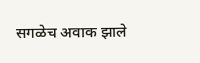सगळेच अवाक झाले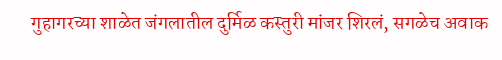गुहागरच्या शाळेत जंगलातील दुर्मिळ कस्तुरी मांजर शिरलं, सगळेच अवाक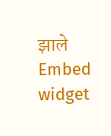झाले
Embed widget